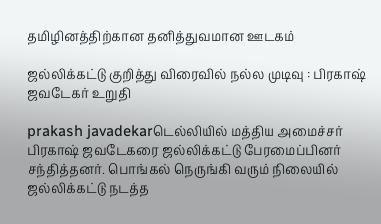தமிழினத்திற்கான தனித்துவமான ஊடகம்

ஜல்லிக்கட்டு குறித்து விரைவில் நல்ல முடிவு : பிரகாஷ் ஜவடேகர் உறுதி

prakash javadekarடெல்லியில் மத்திய அமைச்சர் பிரகாஷ் ஜவடேகரை ஜல்லிக்கட்டு பேரமைப்பினர் சந்தித்தனர். பொங்கல் நெருங்கி வரும் நிலையில் ஜல்லிக்கட்டு நடத்த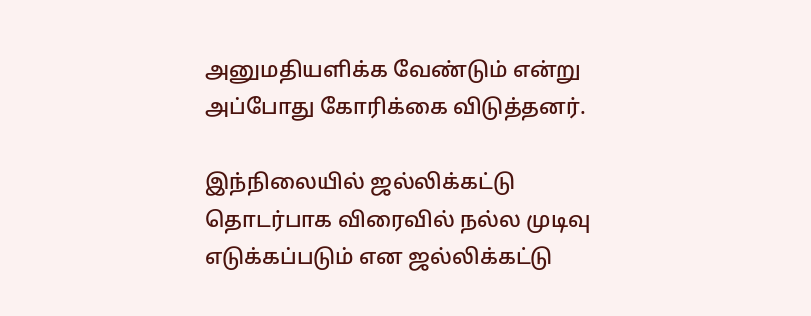அனுமதியளிக்க வேண்டும் என்று அப்போது கோரிக்கை விடுத்தனர்.

இந்நிலையில் ஜல்லிக்கட்டு தொடர்பாக விரைவில் நல்ல முடிவு எடுக்கப்படும் என ஜல்லிக்கட்டு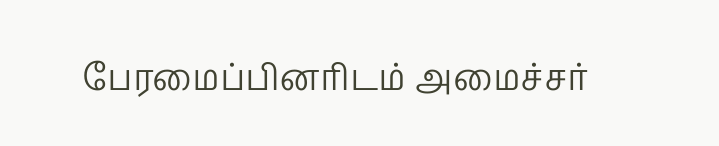பேரமைப்பினரிடம் அமைச்சர்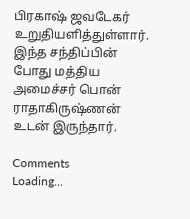பிரகாஷ் ஜவடேகர் உறுதியளித்துள்ளார். இந்த சந்திப்பின் போது மத்திய அமைச்சர் பொன் ராதாகிருஷ்ணன் உடன் இருந்தார்.

Comments
Loading...